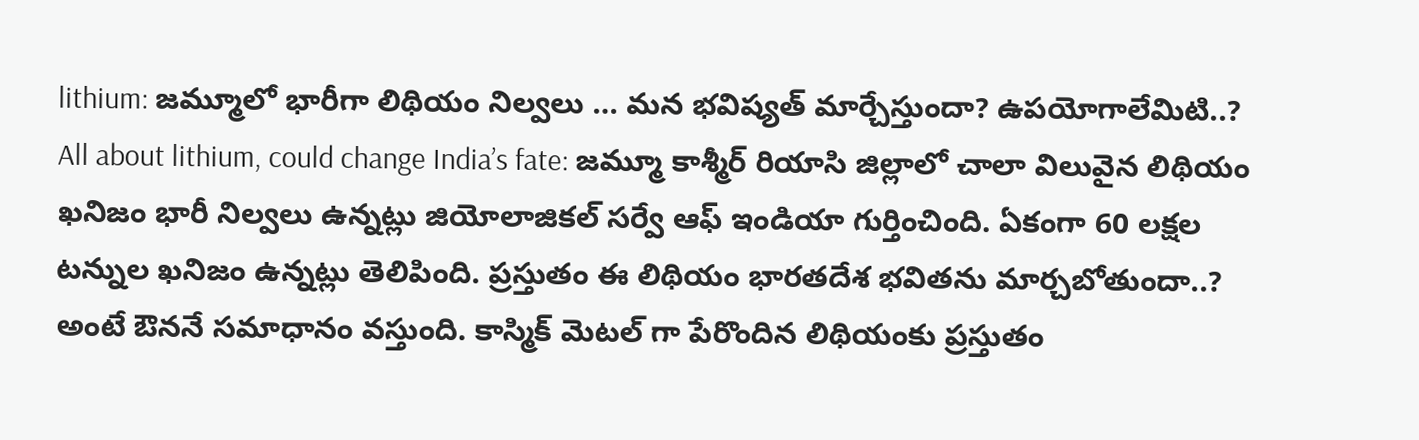lithium: జమ్మూలో భారీగా లిథియం నిల్వలు … మన భవిష్యత్ మార్చేస్తుందా? ఉపయోగాలేమిటి..?
All about lithium, could change India’s fate: జమ్మూ కాశ్మీర్ రియాసి జిల్లాలో చాలా విలువైన లిథియం ఖనిజం భారీ నిల్వలు ఉన్నట్లు జియోలాజికల్ సర్వే ఆఫ్ ఇండియా గుర్తించింది. ఏకంగా 60 లక్షల టన్నుల ఖనిజం ఉన్నట్లు తెలిపింది. ప్రస్తుతం ఈ లిథియం భారతదేశ భవితను మార్చబోతుందా..? అంటే ఔననే సమాధానం వస్తుంది. కాస్మిక్ మెటల్ గా పేరొందిన లిథియంకు ప్రస్తుతం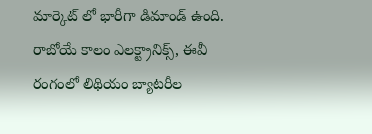మార్కెట్ లో భారీగా డిమాండ్ ఉంది. రాబోయే కాలం ఎలక్ట్రానిక్స్, ఈవీ రంగంలో లిథియం బ్యాటరీల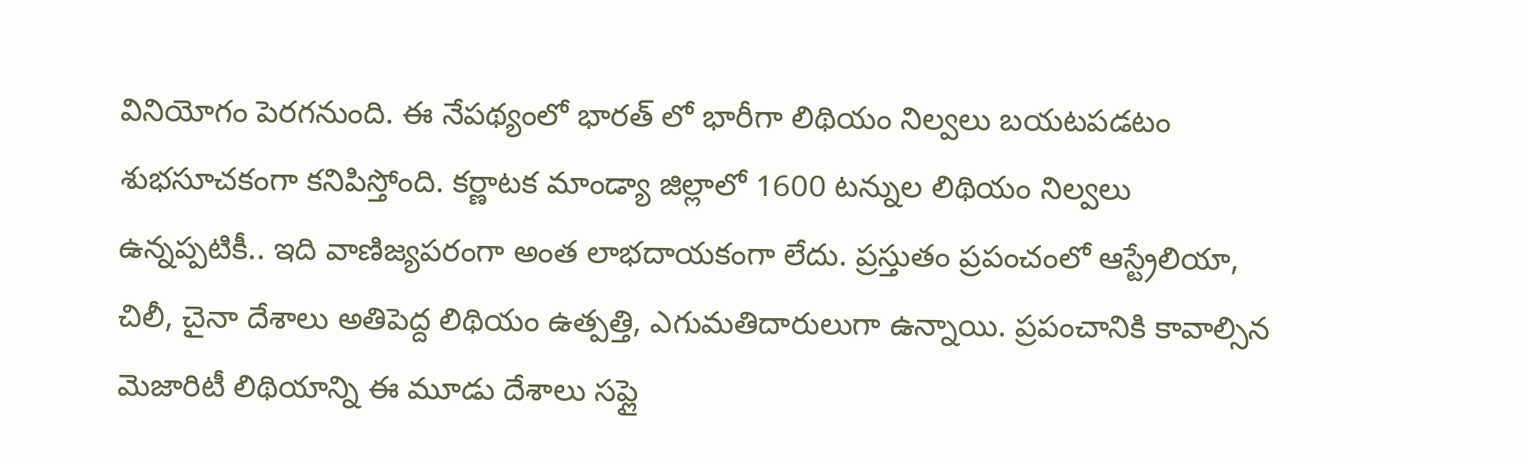వినియోగం పెరగనుంది. ఈ నేపథ్యంలో భారత్ లో భారీగా లిథియం నిల్వలు బయటపడటం శుభసూచకంగా కనిపిస్తోంది. కర్ణాటక మాండ్యా జిల్లాలో 1600 టన్నుల లిథియం నిల్వలు ఉన్నప్పటికీ.. ఇది వాణిజ్యపరంగా అంత లాభదాయకంగా లేదు. ప్రస్తుతం ప్రపంచంలో ఆస్ట్రేలియా, చిలీ, చైనా దేశాలు అతిపెద్ద లిథియం ఉత్పత్తి, ఎగుమతిదారులుగా ఉన్నాయి. ప్రపంచానికి కావాల్సిన మెజారిటీ లిథియాన్ని ఈ మూడు దేశాలు సప్లై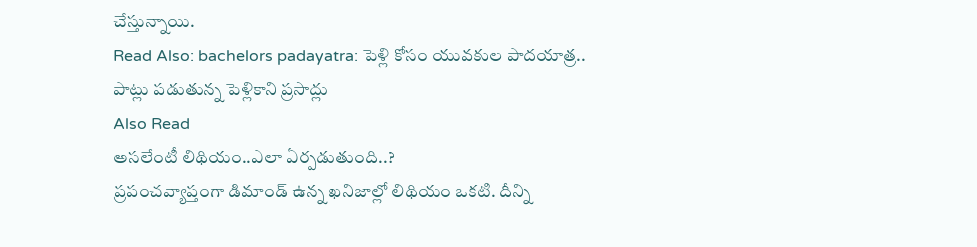చేస్తున్నాయి.
Read Also: bachelors padayatra: పెళ్లి కోసం యువకుల పాదయాత్ర.. పాట్లు పడుతున్న పెళ్లికాని ప్రసాద్లు
Also Read
అసలేంటీ లిథియం..ఎలా ఏర్పడుతుంది..?
ప్రపంచవ్యాప్తంగా డిమాండ్ ఉన్న ఖనిజాల్లో లిథియం ఒకటి. దీన్ని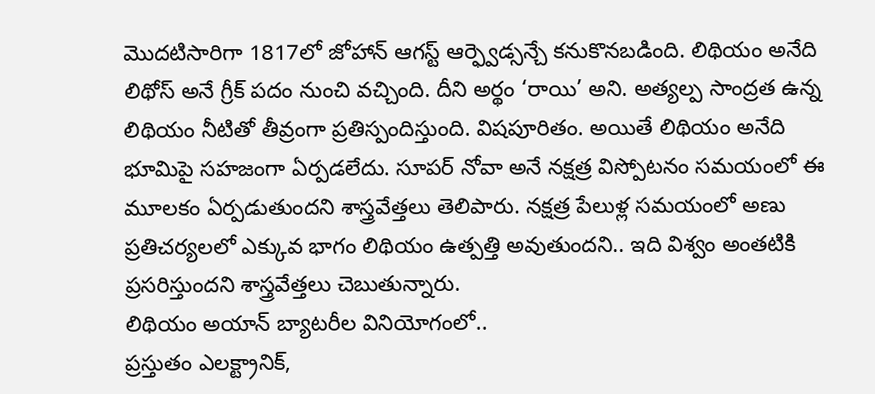మొదటిసారిగా 1817లో జోహాన్ ఆగస్ట్ ఆర్ఫ్వెడ్సన్చే కనుకొనబడింది. లిథియం అనేది లిథోస్ అనే గ్రీక్ పదం నుంచి వచ్చింది. దీని అర్థం ‘రాయి’ అని. అత్యల్ప సాంద్రత ఉన్న లిథియం నీటితో తీవ్రంగా ప్రతిస్పందిస్తుంది. విషపూరితం. అయితే లిథియం అనేది భూమిపై సహజంగా ఏర్పడలేదు. సూపర్ నోవా అనే నక్షత్ర విస్పోటనం సమయంలో ఈ మూలకం ఏర్పడుతుందని శాస్త్రవేత్తలు తెలిపారు. నక్షత్ర పేలుళ్ల సమయంలో అణు ప్రతిచర్యలలో ఎక్కువ భాగం లిథియం ఉత్పత్తి అవుతుందని.. ఇది విశ్వం అంతటికి ప్రసరిస్తుందని శాస్త్రవేత్తలు చెబుతున్నారు.
లిథియం అయాన్ బ్యాటరీల వినియోగంలో..
ప్రస్తుతం ఎలక్ట్రానిక్,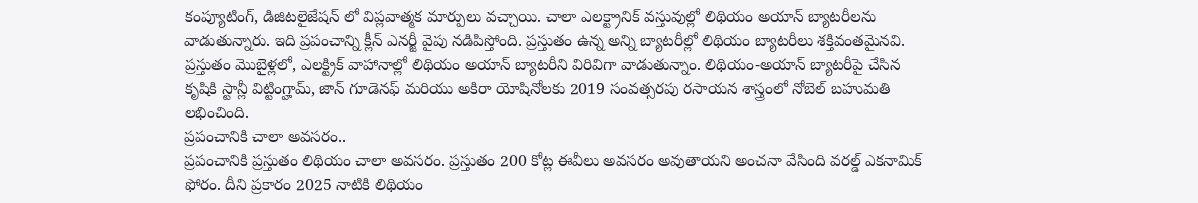కంప్యూటింగ్, డిజిటలైజేషన్ లో విప్లవాత్మక మార్పులు వచ్చాయి. చాలా ఎలక్ట్రానిక్ వస్తువుల్లో లిథియం అయాన్ బ్యాటరీలను వాడుతున్నారు. ఇది ప్రపంచాన్ని క్లీన్ ఎనర్జీ వైపు నడిపిస్తోంది. ప్రస్తుతం ఉన్న అన్ని బ్యాటరీల్లో లిథియం బ్యాటరీలు శక్తివంతమైనవి. ప్రస్తుతం మొబైళ్లలో, ఎలక్ట్రిక్ వాహానాల్లో లిథియం అయాన్ బ్యాటరీని విరివిగా వాడుతున్నాం. లిథియం-అయాన్ బ్యాటరీపై చేసిన కృషికి స్టాన్లీ విట్టింగ్హామ్, జాన్ గూడెనఫ్ మరియు అకిరా యోషినోలకు 2019 సంవత్సరపు రసాయన శాస్త్రంలో నోబెల్ బహుమతి లభించింది.
ప్రపంచానికి చాలా అవసరం..
ప్రపంచానికి ప్రస్తుతం లిథియం చాలా అవసరం. ప్రస్తుతం 200 కోట్ల ఈవీలు అవసరం అవుతాయని అంచనా వేసింది వరల్డ్ ఎకనామిక్ ఫోరం. దీని ప్రకారం 2025 నాటికి లిథియం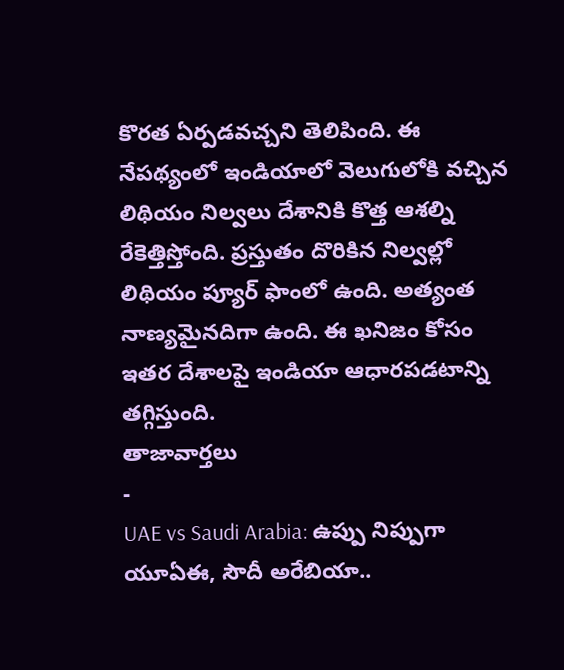కొరత ఏర్పడవచ్చని తెలిపింది. ఈ నేపథ్యంలో ఇండియాలో వెలుగులోకి వచ్చిన లిథియం నిల్వలు దేశానికి కొత్త ఆశల్ని రేకెత్తిస్తోంది. ప్రస్తుతం దొరికిన నిల్వల్లో లిథియం ప్యూర్ ఫాంలో ఉంది. అత్యంత నాణ్యమైనదిగా ఉంది. ఈ ఖనిజం కోసం ఇతర దేశాలపై ఇండియా ఆధారపడటాన్ని తగ్గిస్తుంది.
తాజావార్తలు
-
UAE vs Saudi Arabia: ఉప్పు నిప్పుగా యూఏఈ, సౌదీ అరేబియా..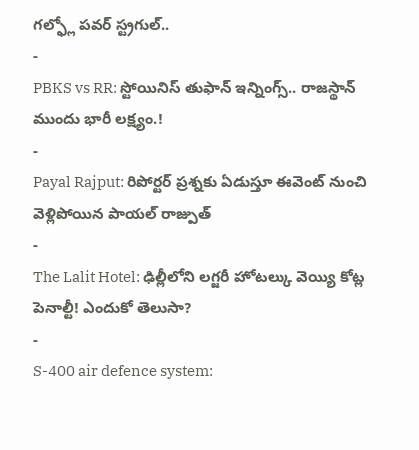గల్ఫ్లో పవర్ స్ట్రగుల్..
-
PBKS vs RR: స్టోయినిస్ తుఫాన్ ఇన్నింగ్స్.. రాజస్థాన్ ముందు భారీ లక్ష్యం.!
-
Payal Rajput: రిపోర్టర్ ప్రశ్నకు ఏడుస్తూ ఈవెంట్ నుంచి వెళ్లిపోయిన పాయల్ రాజ్పుత్
-
The Lalit Hotel: ఢిల్లీలోని లగ్జరీ హోటల్కు వెయ్యి కోట్ల పెనాల్టీ! ఎందుకో తెలుసా?
-
S-400 air defence system: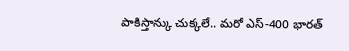పాకిస్తాన్కు చుక్కలే.. మరో ఎస్-400 భారత్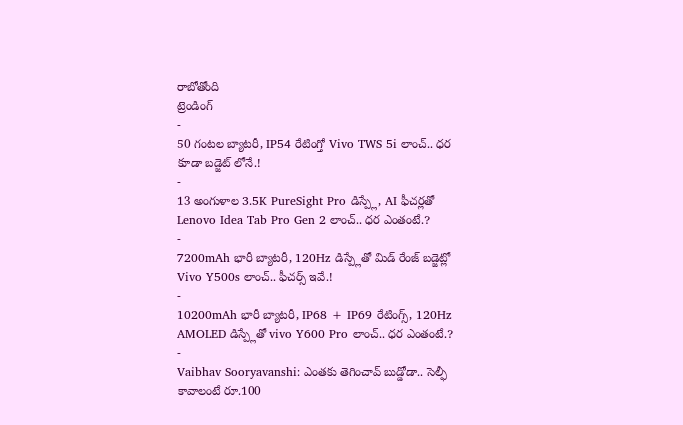రాబోతోంది
ట్రెండింగ్
-
50 గంటల బ్యాటరీ, IP54 రేటింగ్తో Vivo TWS 5i లాంచ్.. ధర కూడా బడ్జెట్ లోనే.!
-
13 అంగుళాల 3.5K PureSight Pro డిస్ప్లే, AI ఫీచర్లతో Lenovo Idea Tab Pro Gen 2 లాంచ్.. ధర ఎంతంటే.?
-
7200mAh భారీ బ్యాటరీ, 120Hz డిస్ప్లేతో మిడ్ రేంజ్ బడ్జెట్లో Vivo Y500s లాంచ్.. ఫీచర్స్ ఇవే.!
-
10200mAh భారీ బ్యాటరీ, IP68 + IP69 రేటింగ్స్, 120Hz AMOLED డిస్ప్లేతో vivo Y600 Pro లాంచ్.. ధర ఎంతంటే.?
-
Vaibhav Sooryavanshi: ఎంతకు తెగించావ్ బుడ్డోడా.. సెల్ఫీ కావాలంటే రూ.100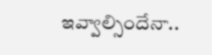ఇవ్వాల్సిందేనా..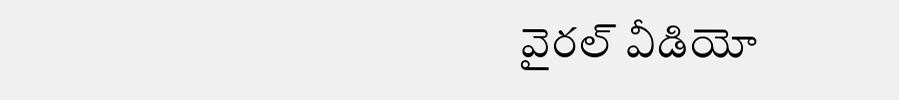వైరల్ వీడియో